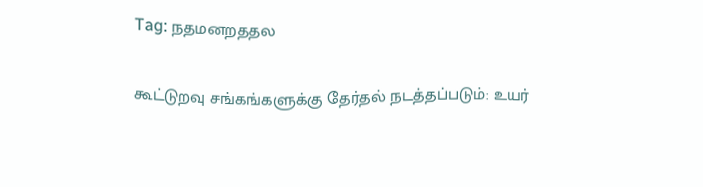Tag: நதமனறததல

கூட்டுறவு சங்கங்களுக்கு தேர்தல் நடத்தப்படும்: உயர்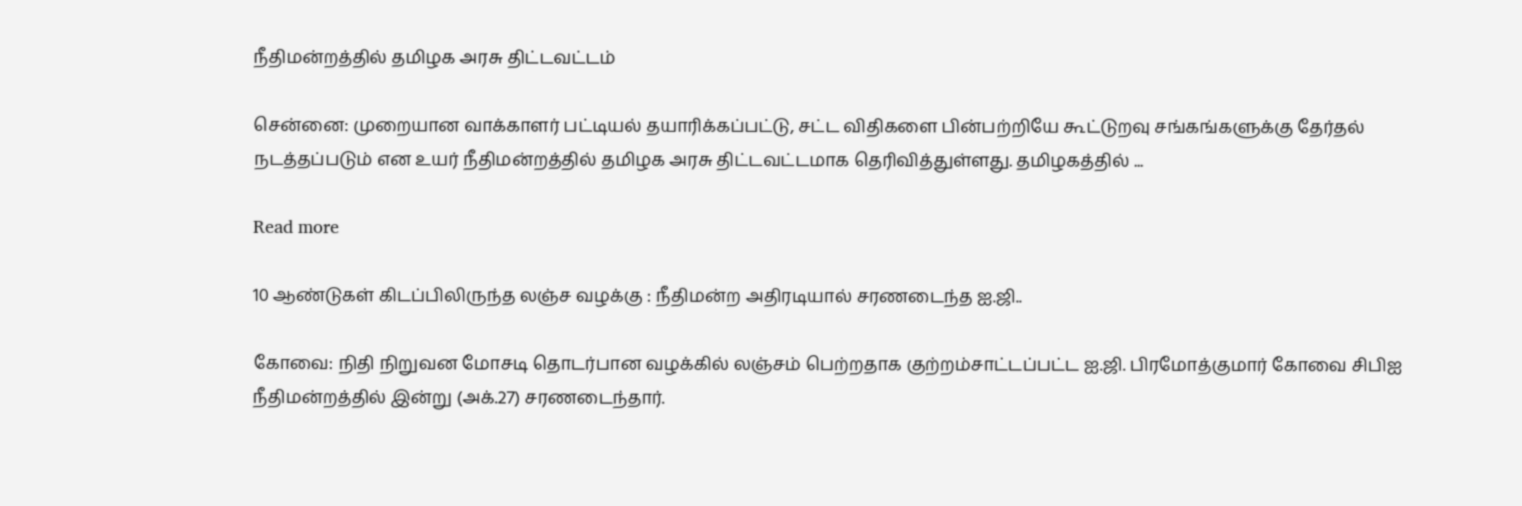நீதிமன்றத்தில் தமிழக அரசு திட்டவட்டம்

சென்னை: முறையான வாக்காளர் பட்டியல் தயாரிக்கப்பட்டு, சட்ட விதிகளை பின்பற்றியே கூட்டுறவு சங்கங்களுக்கு தேர்தல் நடத்தப்படும் என உயர் நீதிமன்றத்தில் தமிழக அரசு திட்டவட்டமாக தெரிவித்துள்ளது. தமிழகத்தில் ...

Read more

10 ஆண்டுகள் கிடப்பிலிருந்த லஞ்ச வழக்கு : நீதிமன்ற அதிரடியால் சரணடைந்த ஐ.ஜி..

கோவை: நிதி நிறுவன மோசடி தொடர்பான வழக்கில் லஞ்சம் பெற்றதாக குற்றம்சாட்டப்பட்ட ஐ.ஜி. பிரமோத்குமார் கோவை சிபிஐ நீதிமன்றத்தில் இன்று (அக்.27) சரணடைந்தார்.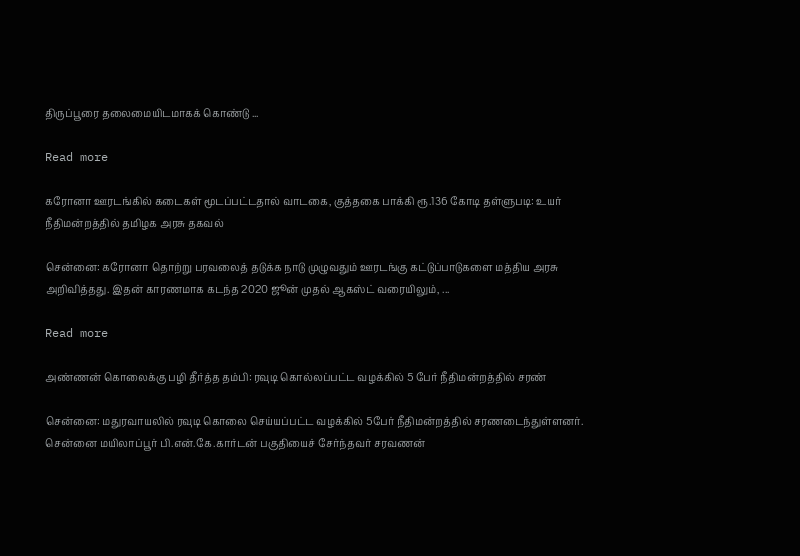திருப்பூரை தலைமையிடமாகக் கொண்டு ...

Read more

கரோனா ஊரடங்கில் கடைகள் மூடப்பட்டதால் வாடகை, குத்தகை பாக்கி ரூ.136 கோடி தள்ளுபடி: உயர் நீதிமன்றத்தில் தமிழக அரசு தகவல்

சென்னை: கரோனா தொற்று பரவலைத் தடுக்க நாடு முழுவதும் ஊரடங்கு கட்டுப்பாடுகளை மத்திய அரசு அறிவித்தது. இதன் காரணமாக கடந்த 2020 ஜூன் முதல் ஆகஸ்ட் வரையிலும், ...

Read more

அண்ணன் கொலைக்கு பழி தீர்த்த தம்பி: ரவுடி கொல்லப்பட்ட வழக்கில் 5 பேர் நீதிமன்றத்தில் சரண்

சென்னை: மதுரவாயலில் ரவுடி கொலை செய்யப்பட்ட வழக்கில் 5பேர் நீதிமன்றத்தில் சரணடைந்துள்ளனர். சென்னை மயிலாப்பூர் பி.என்.கே.கார்டன் பகுதியைச் சேர்ந்தவர் சரவணன்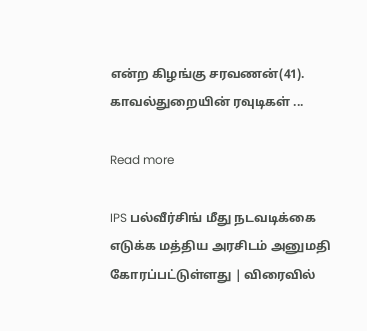என்ற கிழங்கு சரவணன்(41). காவல்துறையின் ரவுடிகள் ...

Read more

IPS பல்வீர்சிங் மீது நடவடிக்கை எடுக்க மத்திய அரசிடம் அனுமதி கோரப்பட்டுள்ளது | விரைவில்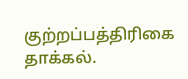குற்றப்பத்திரிகை தாக்கல்.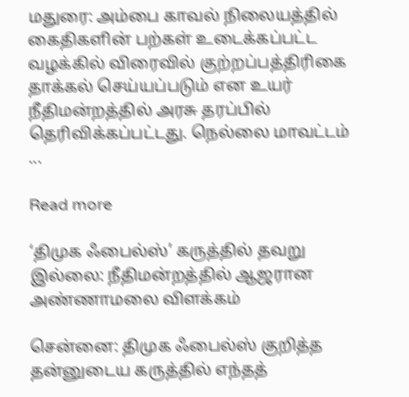மதுரை: அம்பை காவல் நிலையத்தில் கைதிகளின் பற்கள் உடைக்கப்பட்ட வழக்கில் விரைவில் குற்றப்பத்திரிகை தாக்கல் செய்யப்படும் என உயர் நீதிமன்றத்தில் அரசு தரப்பில் தெரிவிக்கப்பட்டது. நெல்லை மாவட்டம் ...

Read more

‘திமுக ஃபைல்ஸ்’ கருத்தில் தவறு இல்லை: நீதிமன்றத்தில் ஆஜரான அண்ணாமலை விளக்கம்

சென்னை: திமுக ஃபைல்ஸ் குறித்த தன்னுடைய கருத்தில் எந்தத்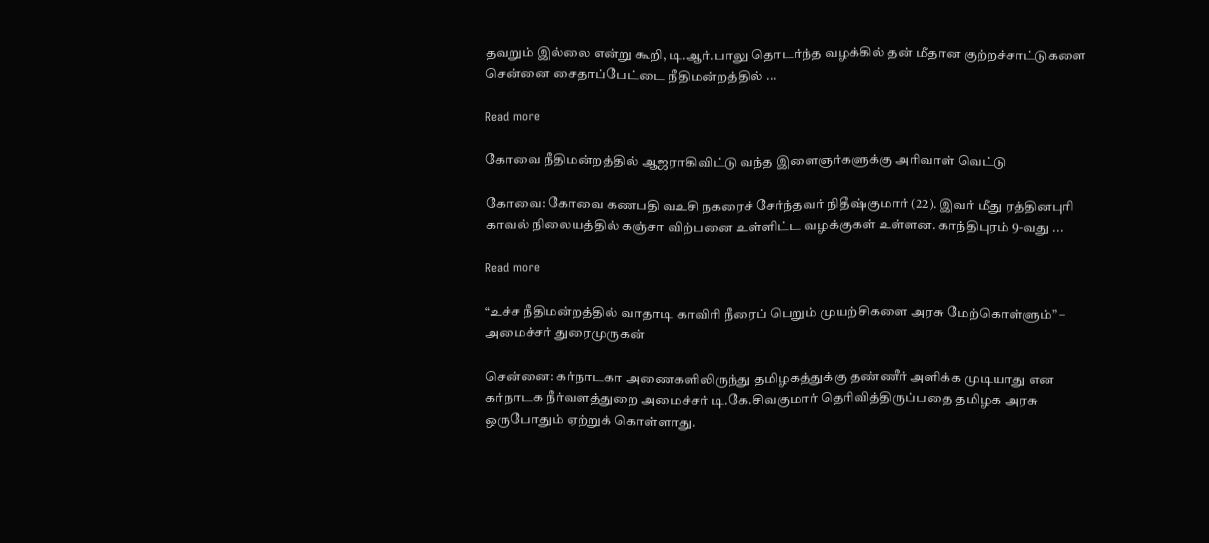தவறும் இல்லை என்று கூறி, டி.ஆர்.பாலு தொடர்ந்த வழக்கில் தன் மீதான குற்றச்சாட்டுகளை சென்னை சைதாப்பேட்டை நீதிமன்றத்தில் ...

Read more

கோவை நீதிமன்றத்தில் ஆஜராகிவிட்டு வந்த இளைஞர்களுக்கு அரிவாள் வெட்டு

கோவை: கோவை கணபதி வஉசி நகரைச் சேர்ந்தவர் நிதீஷ்குமார் (22). இவர் மீது ரத்தினபுரி காவல் நிலையத்தில் கஞ்சா விற்பனை உள்ளிட்ட வழக்குகள் உள்ளன. காந்திபுரம் 9-வது ...

Read more

“உச்ச நீதிமன்றத்தில் வாதாடி காவிரி நீரைப் பெறும் முயற்சிகளை அரசு மேற்கொள்ளும்” – அமைச்சர் துரைமுருகன்

சென்னை: கர்நாடகா அணைகளிலிருந்து தமிழகத்துக்கு தண்ணீர் அளிக்க முடியாது என கர்நாடக நீர்வளத்துறை அமைச்சர் டி.கே.சிவகுமார் தெரிவித்திருப்பதை தமிழக அரசு ஒருபோதும் ஏற்றுக் கொள்ளாது.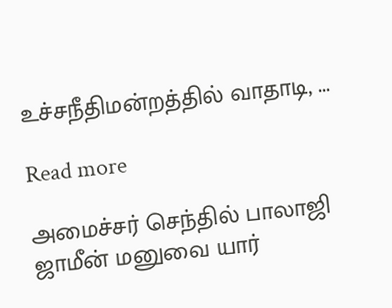உச்சநீதிமன்றத்தில் வாதாடி, ...

Read more

அமைச்சர் செந்தில் பாலாஜி ஜாமீன் மனுவை யார்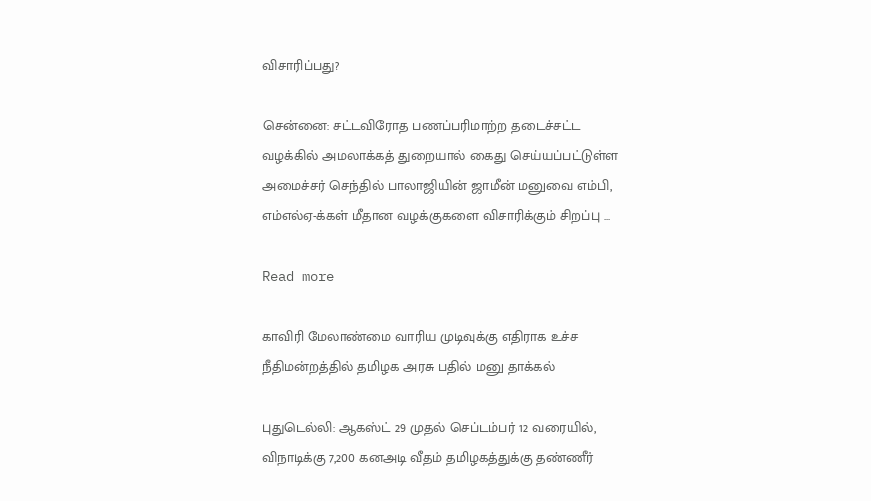விசாரிப்பது?

சென்னை: சட்டவிரோத பணப்பரிமாற்ற தடைச்சட்ட வழக்கில் அமலாக்கத் துறையால் கைது செய்யப்பட்டுள்ள அமைச்சர் செந்தில் பாலாஜியின் ஜாமீன் மனுவை எம்பி, எம்எல்ஏ-க்கள் மீதான வழக்குகளை விசாரிக்கும் சிறப்பு ...

Read more

காவிரி மேலாண்மை வாரிய முடிவுக்கு எதிராக உச்ச நீதிமன்றத்தில் தமிழக அரசு பதில் மனு தாக்கல்

புதுடெல்லி: ஆகஸ்ட் 29 முதல் செப்டம்பர் 12 வரையில், விநாடிக்கு 7,200 கனஅடி வீதம் தமிழகத்துக்கு தண்ணீர்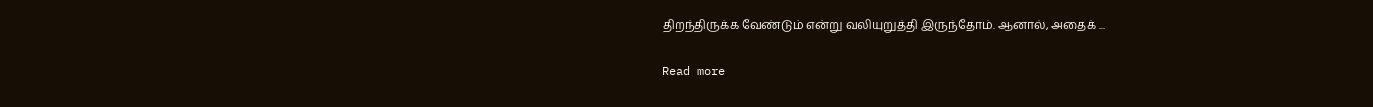திறந்திருக்க வேண்டும் என்று வலியுறுத்தி இருந்தோம். ஆனால், அதைக் ...

Read more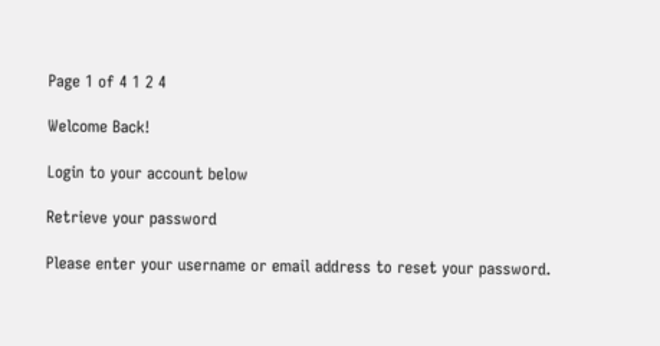Page 1 of 4 1 2 4

Welcome Back!

Login to your account below

Retrieve your password

Please enter your username or email address to reset your password.